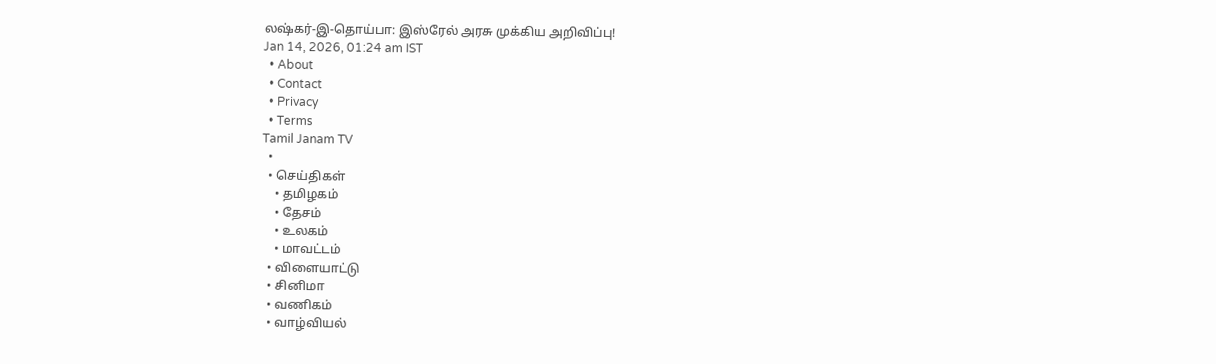லஷ்கர்-இ-தொய்பா: இஸ்ரேல் அரசு முக்கிய அறிவிப்பு!
Jan 14, 2026, 01:24 am IST
  • About
  • Contact
  • Privacy
  • Terms
Tamil Janam TV
  •
  • செய்திகள்
    • தமிழகம்
    • தேசம்
    • உலகம்
    • மாவட்டம்
  • விளையாட்டு
  • சினிமா
  • வணிகம்
  • வாழ்வியல்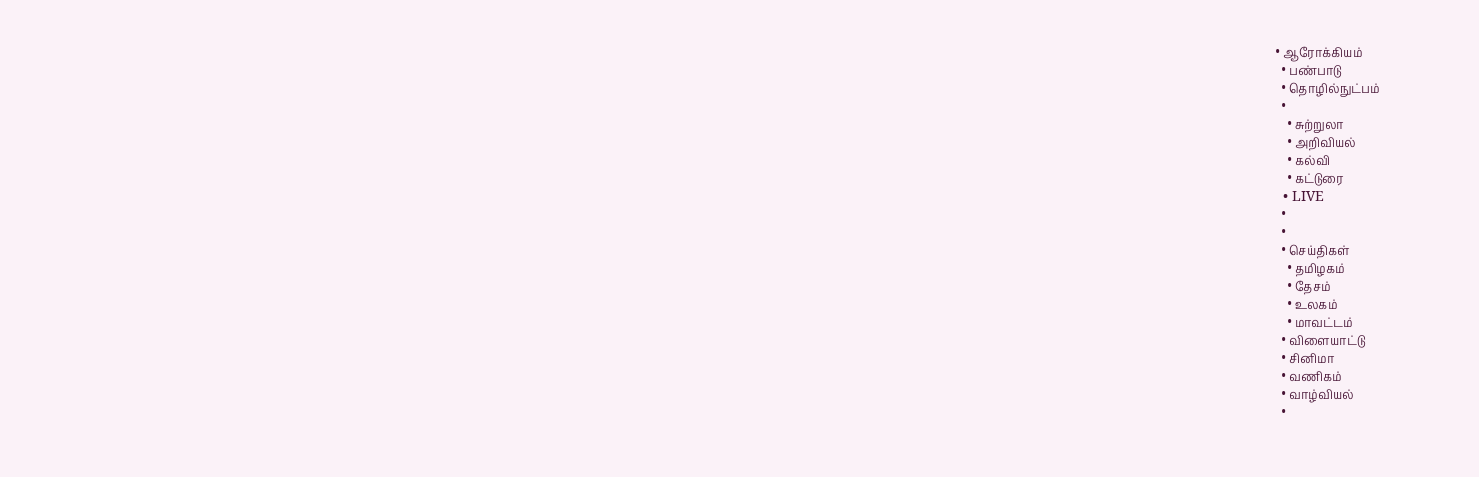• ஆரோக்கியம்
  • பண்பாடு
  • தொழில்நுட்பம்
  •
    • சுற்றுலா
    • அறிவியல்
    • கல்வி
    • கட்டுரை
  • LIVE
  •
  •
  • செய்திகள்
    • தமிழகம்
    • தேசம்
    • உலகம்
    • மாவட்டம்
  • விளையாட்டு
  • சினிமா
  • வணிகம்
  • வாழ்வியல்
  •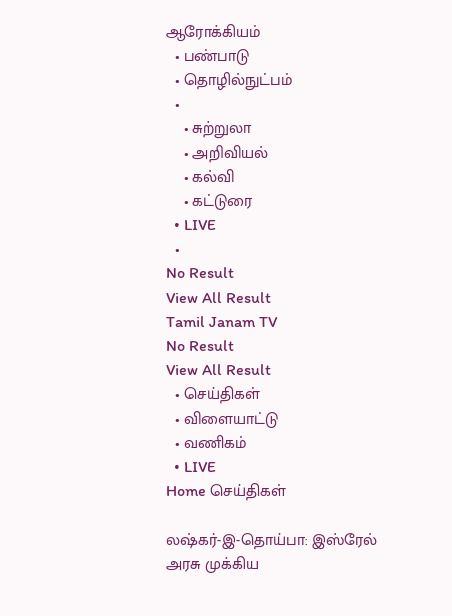ஆரோக்கியம்
  • பண்பாடு
  • தொழில்நுட்பம்
  •
    • சுற்றுலா
    • அறிவியல்
    • கல்வி
    • கட்டுரை
  • LIVE
  •
No Result
View All Result
Tamil Janam TV
No Result
View All Result
  • செய்திகள்
  • விளையாட்டு
  • வணிகம்
  • LIVE
Home செய்திகள்

லஷ்கர்-இ-தொய்பா: இஸ்ரேல் அரசு முக்கிய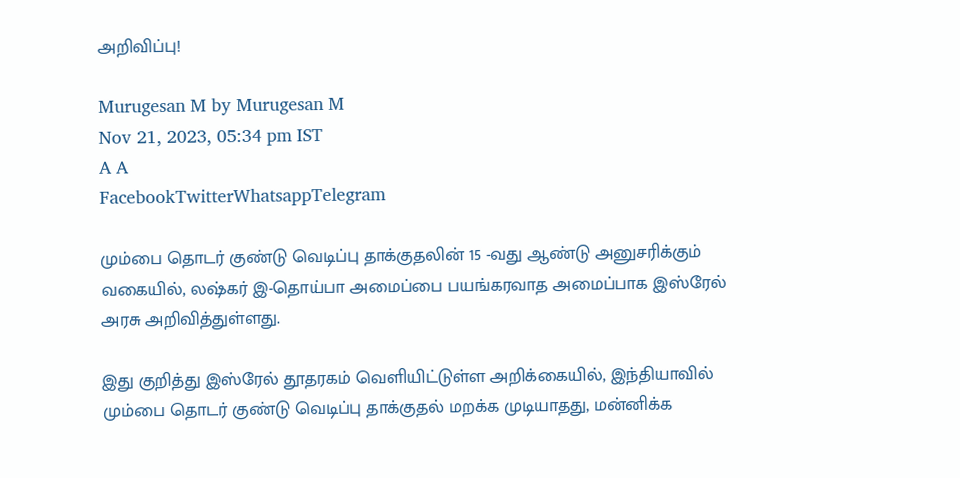அறிவிப்பு!

Murugesan M by Murugesan M
Nov 21, 2023, 05:34 pm IST
A A
FacebookTwitterWhatsappTelegram

மும்பை தொடர் குண்டு வெடிப்பு தாக்குதலின் 15 -வது ஆண்டு அனுசரிக்கும் வகையில், லஷ்கர் இ-தொய்பா அமைப்பை பயங்கரவாத அமைப்பாக இஸ்ரேல் அரசு அறிவித்துள்ளது.

இது குறித்து இஸ்ரேல் தூதரகம் வெளியிட்டுள்ள அறிக்கையில், இந்தியாவில் மும்பை தொடர் குண்டு வெடிப்பு தாக்குதல் மறக்க முடியாதது, மன்னிக்க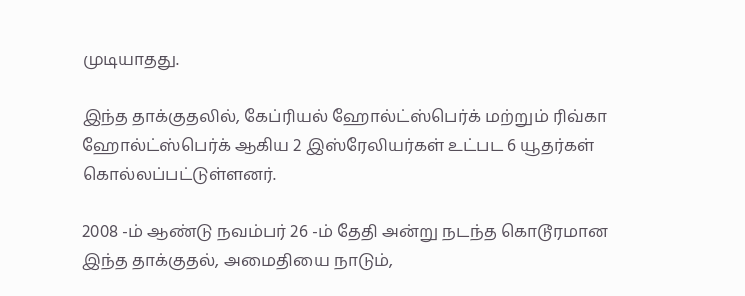முடியாதது.

இந்த தாக்குதலில், கேப்ரியல் ஹோல்ட்ஸ்பெர்க் மற்றும் ரிவ்கா ஹோல்ட்ஸ்பெர்க் ஆகிய 2 இஸ்ரேலியர்கள் உட்பட 6 யூதர்கள் கொல்லப்பட்டுள்ளனர்.

2008 -ம் ஆண்டு நவம்பர் 26 -ம் தேதி அன்று நடந்த கொடூரமான இந்த தாக்குதல், அமைதியை நாடும்,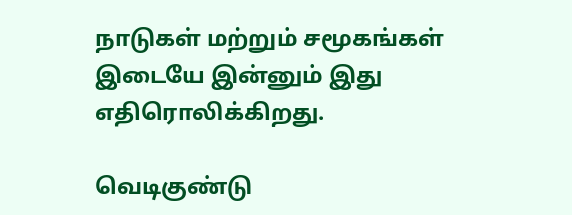நாடுகள் மற்றும் சமூகங்கள் இடையே இன்னும் இது எதிரொலிக்கிறது.

வெடிகுண்டு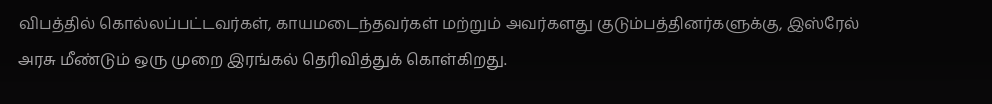விபத்தில் கொல்லப்பட்டவர்கள், காயமடைந்தவர்கள் மற்றும் அவர்களது குடும்பத்தினர்களுக்கு, இஸ்ரேல் அரசு மீண்டும் ஒரு முறை இரங்கல் தெரிவித்துக் கொள்கிறது.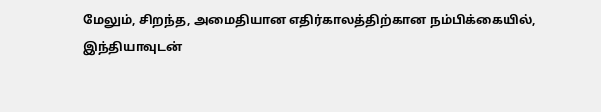மேலும், சிறந்த, அமைதியான எதிர்காலத்திற்கான நம்பிக்கையில், இந்தியாவுடன்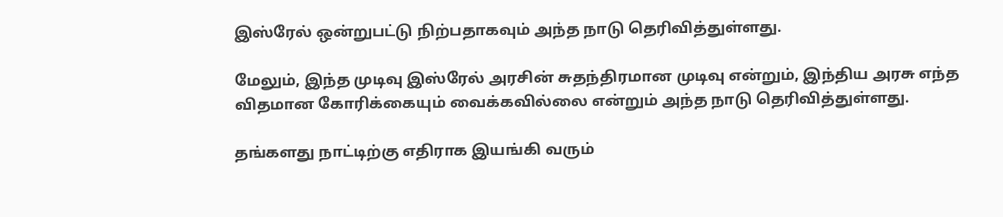இஸ்ரேல் ஒன்றுபட்டு நிற்பதாகவும் அந்த நாடு தெரிவித்துள்ளது.

மேலும், இந்த முடிவு இஸ்ரேல் அரசின் சுதந்திரமான முடிவு என்றும், இந்திய அரசு எந்த விதமான கோரிக்கையும் வைக்கவில்லை என்றும் அந்த நாடு தெரிவித்துள்ளது.

தங்களது நாட்டிற்கு எதிராக இயங்கி வரும்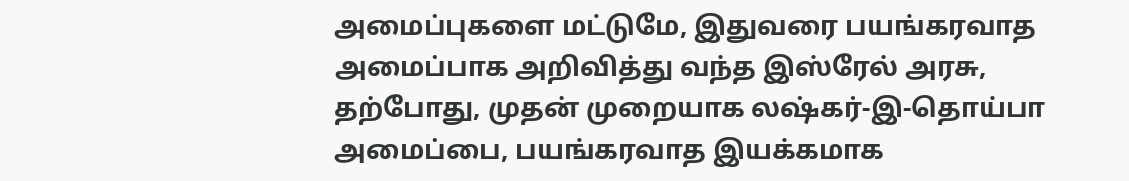அமைப்புகளை மட்டுமே, இதுவரை பயங்கரவாத அமைப்பாக அறிவித்து வந்த இஸ்ரேல் அரசு, தற்போது, முதன் முறையாக லஷ்கர்-இ-தொய்பா அமைப்பை, பயங்கரவாத இயக்கமாக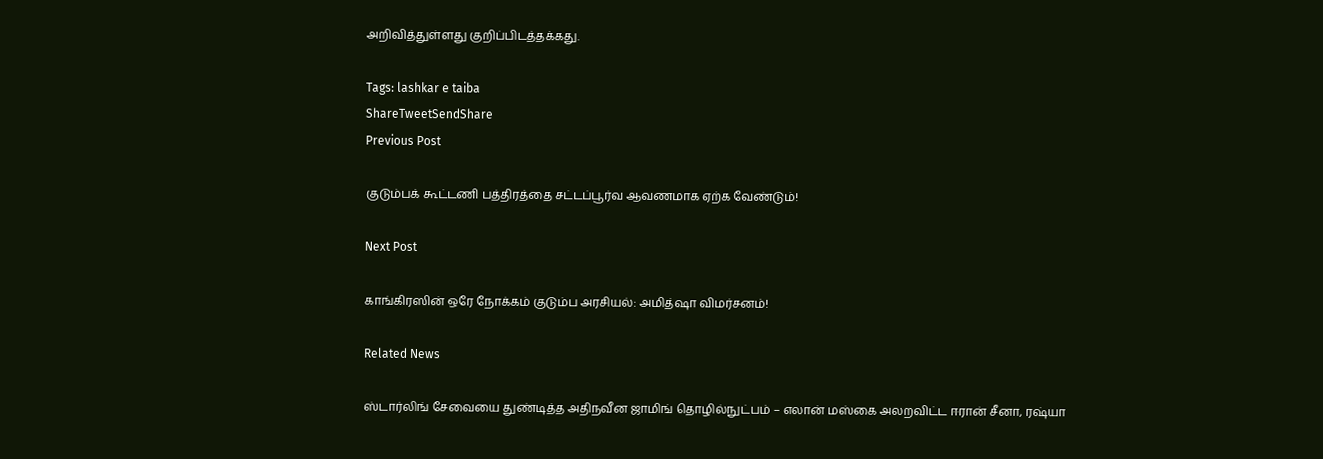அறிவித்துள்ளது குறிப்பிடத்தக்கது.

Tags: lashkar e taiba
ShareTweetSendShare
Previous Post

குடும்பக் கூட்டணி பத்திரத்தை சட்டப்பூர்வ ஆவணமாக ஏற்க வேண்டும்!

Next Post

காங்கிரஸின் ஒரே நோக்கம் குடும்ப அரசியல்: அமித்ஷா விமர்சனம்!

Related News

ஸ்டார்லிங் சேவையை துண்டித்த அதிநவீன ஜாமிங் தொழில்நுட்பம் – எலான் மஸ்கை அலறவிட்ட ஈரான் சீனா, ரஷ்யா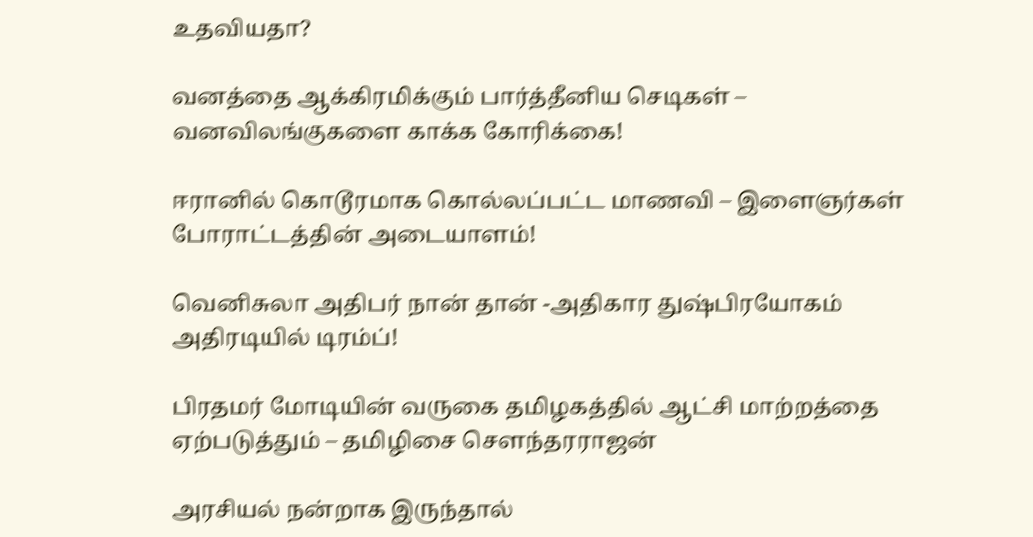உதவியதா?

வனத்தை ஆக்கிரமிக்கும் பார்த்தீனிய செடிகள் – வனவிலங்குகளை காக்க கோரிக்கை!

ஈரானில் கொடூரமாக கொல்லப்பட்ட மாணவி – இளைஞர்கள் போராட்டத்தின் அடையாளம்!

வெனிசுலா அதிபர் நான் தான் -அதிகார துஷ்பிரயோகம் அதிரடியில் டிரம்ப்!

பிரதமர் மோடியின் வருகை தமிழகத்தில் ஆட்சி மாற்றத்தை ஏற்படுத்தும் – தமிழிசை சௌந்தரராஜன்

அரசியல் நன்றாக இருந்தால்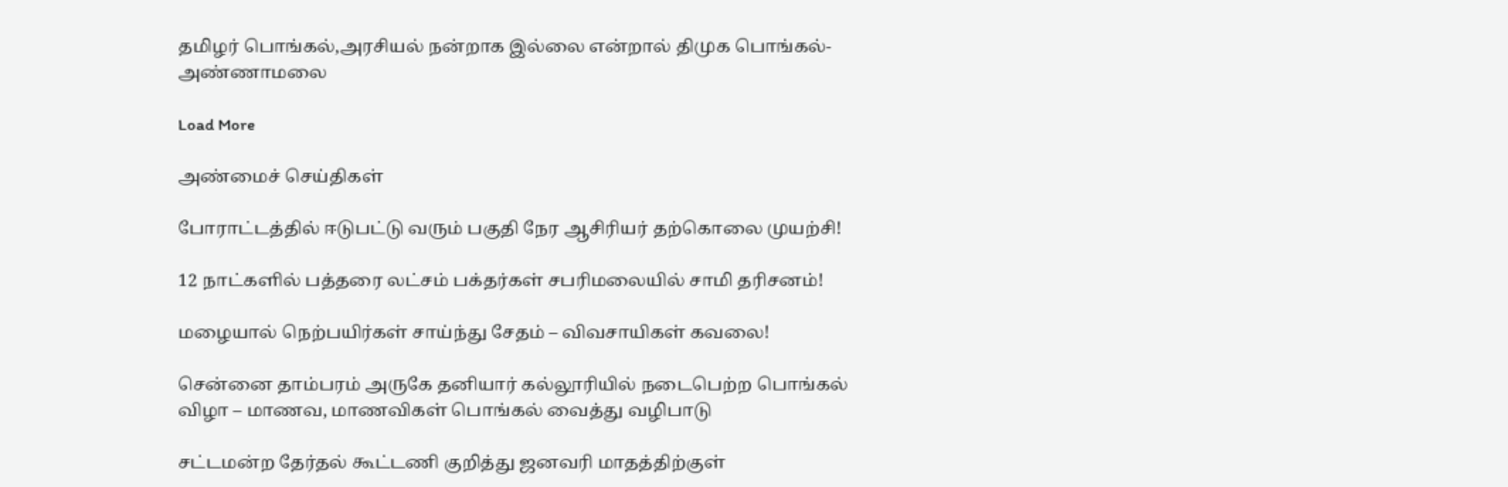தமிழர் பொங்கல்,அரசியல் நன்றாக இல்லை என்றால் திமுக பொங்கல்- அண்ணாமலை

Load More

அண்மைச் செய்திகள்

போராட்டத்தில் ஈடுபட்டு வரும் பகுதி நேர ஆசிரியர் தற்கொலை முயற்சி!

12 நாட்களில் பத்தரை லட்சம் பக்தர்கள் சபரிமலையில் சாமி தரிசனம்!

மழையால் நெற்பயிர்கள் சாய்ந்து சேதம் – விவசாயிகள் கவலை!

சென்னை தாம்பரம் அருகே தனியார் கல்லூரியில் நடைபெற்ற பொங்கல் விழா – மாணவ, மாணவிகள் பொங்கல் வைத்து வழிபாடு

சட்டமன்ற தேர்தல் கூட்டணி குறித்து ஜனவரி மாதத்திற்குள்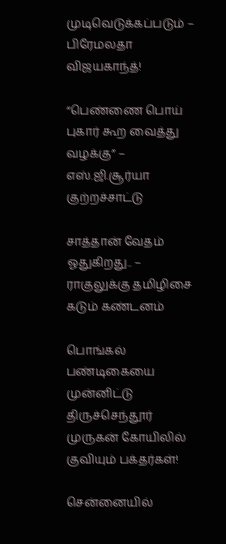முடிவெடுக்கப்படும் – பிரேமலதா விஜயகாந்த்!

“பெண்ணை பொய் புகார் கூற வைத்து வழக்கு” – எஸ்.ஜி.சூர்யா குற்றச்சாட்டு

சாத்தான் வேதம் ஓதுகிறது.. – ராகுலுக்கு தமிழிசை கடும் கண்டனம்

பொங்கல் பண்டிகையை முன்னிட்டு திருச்செந்தூர் முருகன் கோயிலில் குவியும் பக்தர்கள்!

சென்னையில்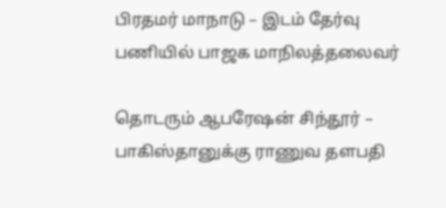பிரதமர் மாநாடு – இடம் தேர்வு பணியில் பாஜக மாநிலத்தலைவர்

தொடரும் ஆபரேஷன் சிந்தூர் – பாகிஸ்தானுக்கு ராணுவ தளபதி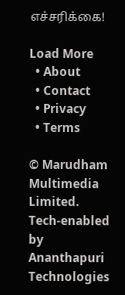எச்சரிக்கை!

Load More
  • About
  • Contact
  • Privacy
  • Terms

© Marudham Multimedia Limited.
Tech-enabled by Ananthapuri Technologies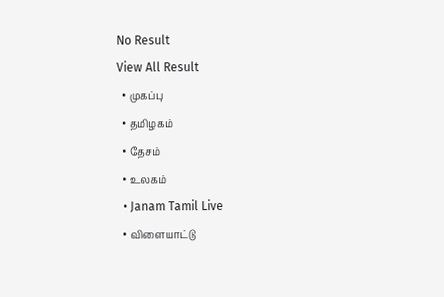No Result
View All Result
  • முகப்பு
  • தமிழகம்
  • தேசம்
  • உலகம்
  • Janam Tamil Live
  • விளையாட்டு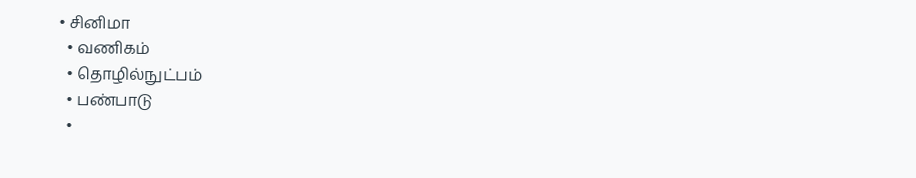• சினிமா
  • வணிகம்
  • தொழில்நுட்பம்
  • பண்பாடு
  •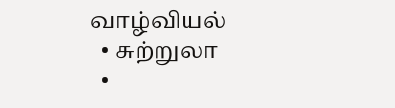வாழ்வியல்
  • சுற்றுலா
  •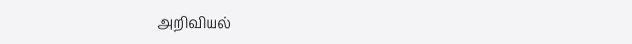அறிவியல்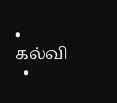• கல்வி
  •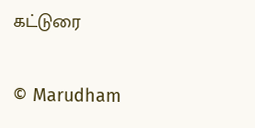கட்டுரை

© Marudham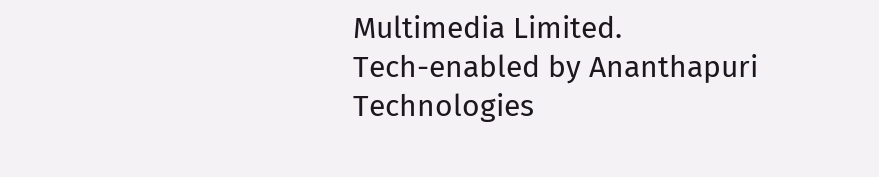Multimedia Limited.
Tech-enabled by Ananthapuri Technologies